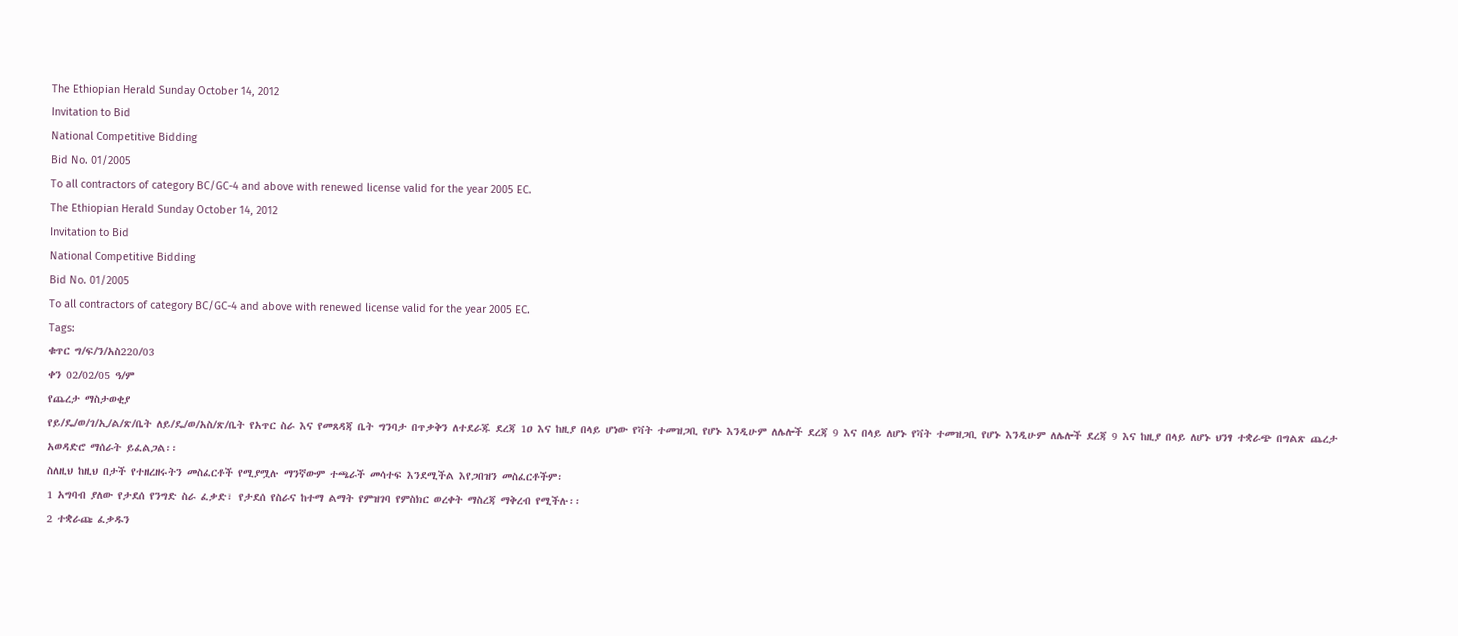The Ethiopian Herald Sunday October 14, 2012
Invitation to Bid
National Competitive Bidding
Bid No. 01/2005
To all contractors of category BC/GC-4 and above with renewed license valid for the year 2005 EC.
The Ethiopian Herald Sunday October 14, 2012
Invitation to Bid
National Competitive Bidding
Bid No. 01/2005
To all contractors of category BC/GC-4 and above with renewed license valid for the year 2005 EC.
Tags:
ቁጥር ግ/ፍ/ን/አስ220/03
ቀን 02/02/05 ዓ/ም
የጨረታ ማስታወቂያ
የይ/ዴ/ወ/ገ/ኢ/ል/ጽ/ቤት ለይ/ዴ/ወ/አስ/ጽ/ቤት የአጥር ስራ እና የመጸዳጃ ቤት ግንባታ በጥቃቅን ለተደራጁ ደረጃ 1ዐ እና ከዚያ በላይ ሆነው የቫት ተመዝጋቢ የሆኑ እንዲሁም ለሌሎች ደረጃ 9 እና በላይ ለሆኑ የቫት ተመዝጋቢ የሆኑ እንዲሁም ለሌሎች ደረጃ 9 እና ከዚያ በላይ ለሆኑ ህንፃ ተቋራጭ በግልጽ ጨረታ አወዳድሮ ማሰራት ይፈልጋል፡፡
ስለዚህ ከዚህ በታች የተዘረዘሩትን መስፈርቶች የሚያሟሉ ማንኛውም ተጫራች መሳተፍ እንደሚችል እየጋበዝን መስፈርቶችም፡
1 አግባብ ያለው የታደሰ የንግድ ስራ ፈቃድ፣ የታደሰ የስራና ከተማ ልማት የምዝገባ የምስክር ወረቀት ማስረጃ ማቅረብ የሚችሉ፡፡
2 ተቋራጩ ፈቃዱን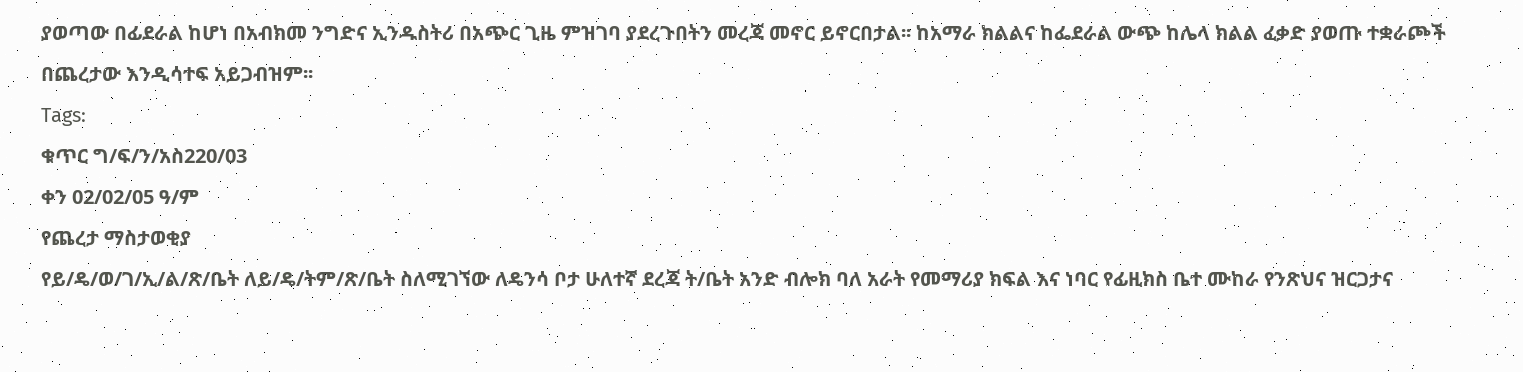ያወጣው በፊደራል ከሆነ በአብክመ ንግድና ኢንዱስትሪ በአጭር ጊዜ ምዝገባ ያደረጉበትን መረጃ መኖር ይኖርበታል፡፡ ከአማራ ክልልና ከፌደራል ውጭ ከሌላ ክልል ፈቃድ ያወጡ ተቋራጮች በጨረታው እንዲሳተፍ አይጋብዝም፡፡
Tags:
ቁጥር ግ/ፍ/ን/አስ220/03
ቀን 02/02/05 ዓ/ም
የጨረታ ማስታወቂያ
የይ/ዴ/ወ/ገ/ኢ/ል/ጽ/ቤት ለይ/ዴ/ትም/ጽ/ቤት ስለሚገኘው ለዴንሳ ቦታ ሁለተኛ ደረጃ ት/ቤት አንድ ብሎክ ባለ አራት የመማሪያ ክፍል እና ነባር የፊዚክስ ቤተ ሙከራ የንጽህና ዝርጋታና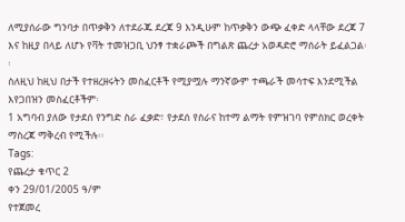ለሚያሰራው ግንባታ በጥቃቅን ለተደራጁ ደረጃ 9 እንዲሁም ከጥቃቅን ውጭ ፈቀድ ላላቸው ደረጃ 7 እና ከዚያ በላይ ለሆኑ የቫት ተመዝጋቢ ህንፃ ተቋራጮች በግልጽ ጨረታ አወዳድሮ ማሰራት ይፈልጋል፡፡
ስለዚህ ከዚህ በታች የተዘረዘሩትን መስፈርቶች የሚያሟሉ ማንኛውም ተጫራች መሳተፍ እንደሚችል እየጋበዝን መስፈርቶችም፡
1 አግባብ ያለው የታደሰ የንግድ ስራ ፈቃድ፣ የታደሰ የስራና ከተማ ልማት የምዝገባ የምስክር ወረቀት ማስረጃ ማቅረብ የሚችሉ፡፡
Tags:
የጨረታ ቁጥር 2
ቀን 29/01/2005 ዓ/ም
የተጀመረ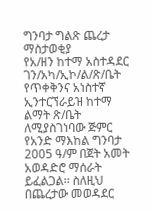ግንባታ ግልጽ ጨረታ ማስታወቂያ
የአ/ዘን ከተማ አስተዳደር ገን/አካ/ኢኮ/ል/ጽ/ቤት የጥቀቅንና አነስተኛ ኢንተርኘራይዝ ከተማ ልማት ጽ/ቤት ለሚያስገነባው ጅምር የአንድ ማእከል ግንባታ 2005 ዓ/ም በጀት አመት አወዳድሮ ማሰራት ይፈልጋል፡፡ ስለዚህ በጨረታው መወዳደር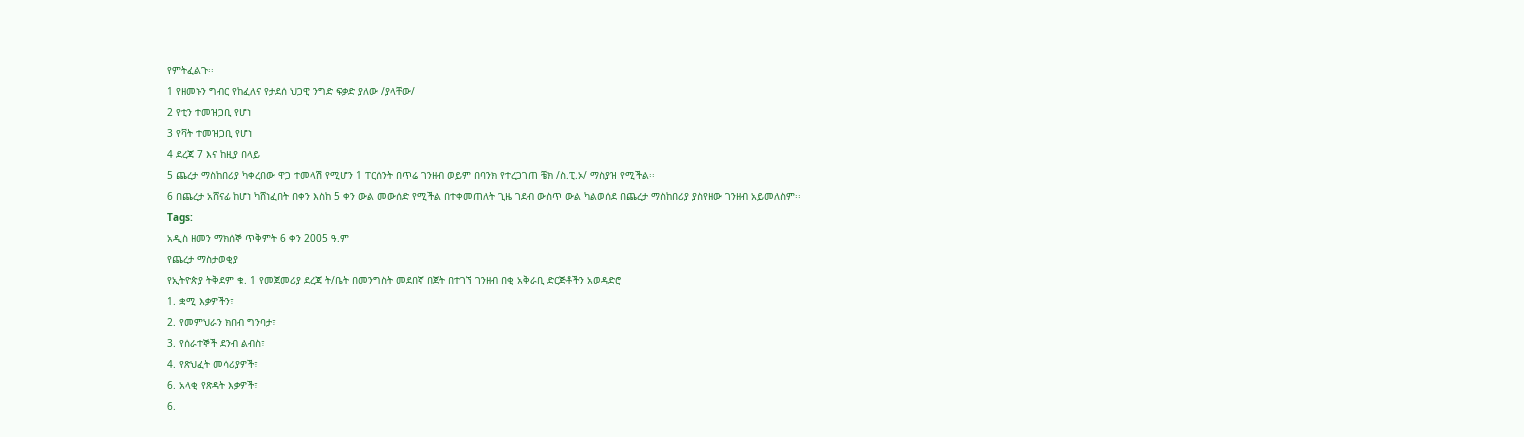የምትፈልጉ፡፡
1 የዘመኑን ግብር የከፈለና የታደሰ ህጋዊ ንግድ ፍቃድ ያለው /ያላቸው/
2 የቲን ተመዝጋቢ የሆነ
3 የቫት ተመዝጋቢ የሆነ
4 ደረጃ 7 እና ከዚያ በላይ
5 ጨረታ ማስከበሪያ ካቀረበው ዋጋ ተመላሽ የሚሆን 1 ፐርሰንት በጥሬ ገንዘብ ወይም በባንክ የተረጋገጠ ቼክ /ስ.ፒ.ኦ/ ማስያዝ የሚችል፡፡
6 በጨረታ አሸናፊ ከሆነ ካሸነፈበት በቀን እስከ 5 ቀን ውል መውሰድ የሚችል በተቀመጠለት ጊዜ ገደብ ውስጥ ውል ካልወሰደ በጨረታ ማስከበሪያ ያስየዘው ገንዘብ አይመለስም፡፡
Tags:
አዲስ ዘመን ማክሰኞ ጥቅምት 6 ቀን 2005 ዓ.ም
የጨረታ ማስታወቂያ
የኢትዮጵያ ትቅደም ቁ. 1 የመጀመሪያ ደረጃ ት/ቤት በመንግስት መደበኛ በጀት በተገኘ ገንዘብ በቂ አቅራቢ ድርጅቶችን አወዳድሮ
1. ቋሚ እቃዎችን፣
2. የመምህራን ክበብ ግንባታ፣
3. የሰራተኞች ደንብ ልብስ፣
4. የጽህፈት መሳሪያዎች፣
6. አላቂ የጽዳት እቃዎች፣
6.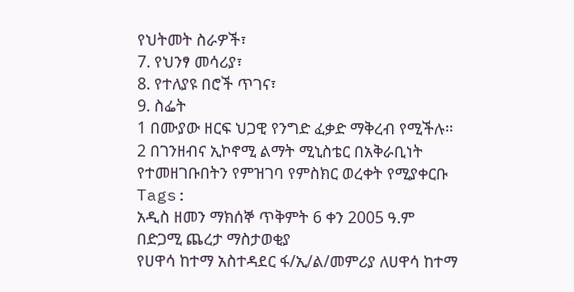የህትመት ስራዎች፣
7. የህንፃ መሳሪያ፣
8. የተለያዩ በሮች ጥገና፣
9. ስፌት
1 በሙያው ዘርፍ ህጋዊ የንግድ ፈቃድ ማቅረብ የሚችሉ፡፡
2 በገንዘብና ኢኮኖሚ ልማት ሚኒስቴር በአቅራቢነት የተመዘገቡበትን የምዝገባ የምስክር ወረቀት የሚያቀርቡ
Tags:
አዲስ ዘመን ማክሰኞ ጥቅምት 6 ቀን 2005 ዓ.ም
በድጋሚ ጨረታ ማስታወቂያ
የሀዋሳ ከተማ አስተዳደር ፋ/ኢ/ል/መምሪያ ለሀዋሳ ከተማ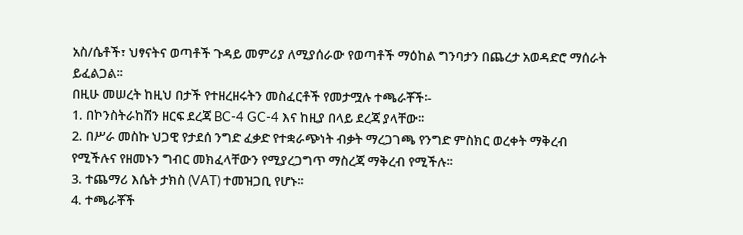አስ/ሴቶች፣ ህፃናትና ወጣቶች ጉዳይ መምሪያ ለሚያሰራው የወጣቶች ማዕከል ግንባታን በጨረታ አወዳድሮ ማሰራት ይፈልጋል፡፡
በዚሁ መሠረት ከዚህ በታች የተዘረዘሩትን መስፈርቶች የመታሟሉ ተጫራቾች፡-
1. በኮንስትራከሽን ዘርፍ ደረጃ BC-4 GC-4 እና ከዚያ በላይ ደረጃ ያላቸው፡፡
2. በሥራ መስኩ ህጋዊ የታደሰ ንግድ ፈቃድ የተቋራጭነት ብቃት ማረጋገጫ የንግድ ምስክር ወረቀት ማቅረብ የሚችሉና የዘመኑን ግብር መክፈላቸውን የሚያረጋግጥ ማስረጃ ማቅረብ የሚችሉ፡፡
3. ተጨማሪ እሴት ታክስ (VAT) ተመዝጋቢ የሆኑ፡፡
4. ተጫራቾች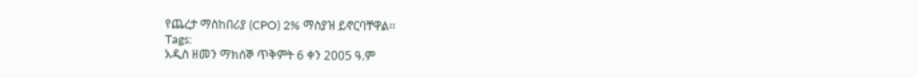የጨረታ ማስከበሪያ (CPO) 2% ማስያዝ ይኖርባቸዋል፡፡
Tags:
አዲስ ዘመን ማክሰኞ ጥቅምት 6 ቀን 2005 ዓ.ም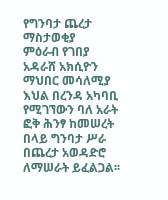የግንባታ ጨረታ ማስታወቂያ
ምዕራብ የገበያ አዳራሸ አክሲዮን ማህበር መሳለሚያ እህል በረንዳ አካባቢ የሚገኘውን ባለ አራት ፎቅ ሕንፃ ከመሠረት በላይ ግንባታ ሥራ በጨረታ አወዳድሮ ለማሠራት ይፈልጋል፡፡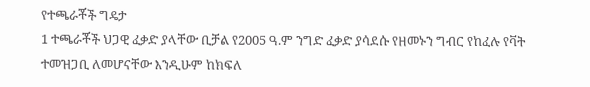የተጫራቾች ግዴታ
1 ተጫራቾች ህጋዊ ፈቃድ ያላቸው ቢቻል የ2005 ዓ.ም ንግድ ፈቃድ ያሳደሱ የዘመኑን ግብር የከፈሉ የቫት ተመዝጋቢ ለመሆናቸው እንዲሁም ከክፍለ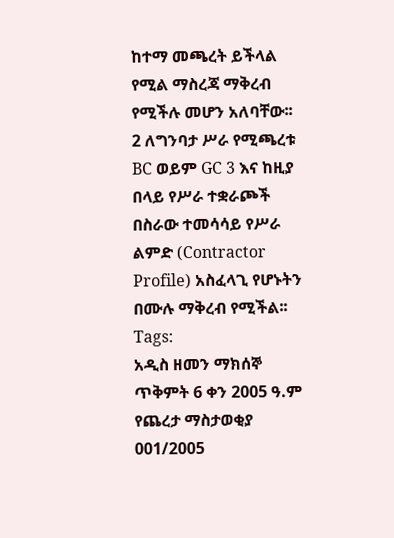ከተማ መጫረት ይችላል የሚል ማስረጃ ማቅረብ የሚችሉ መሆን አለባቸው፡፡
2 ለግንባታ ሥራ የሚጫረቱ BC ወይም GC 3 እና ከዚያ በላይ የሥራ ተቋራጮች በስራው ተመሳሳይ የሥራ ልምድ (Contractor Profile) አስፈላጊ የሆኑትን በሙሉ ማቅረብ የሚችል፡፡
Tags:
አዲስ ዘመን ማክሰኞ ጥቅምት 6 ቀን 2005 ዓ.ም
የጨረታ ማስታወቂያ 001/2005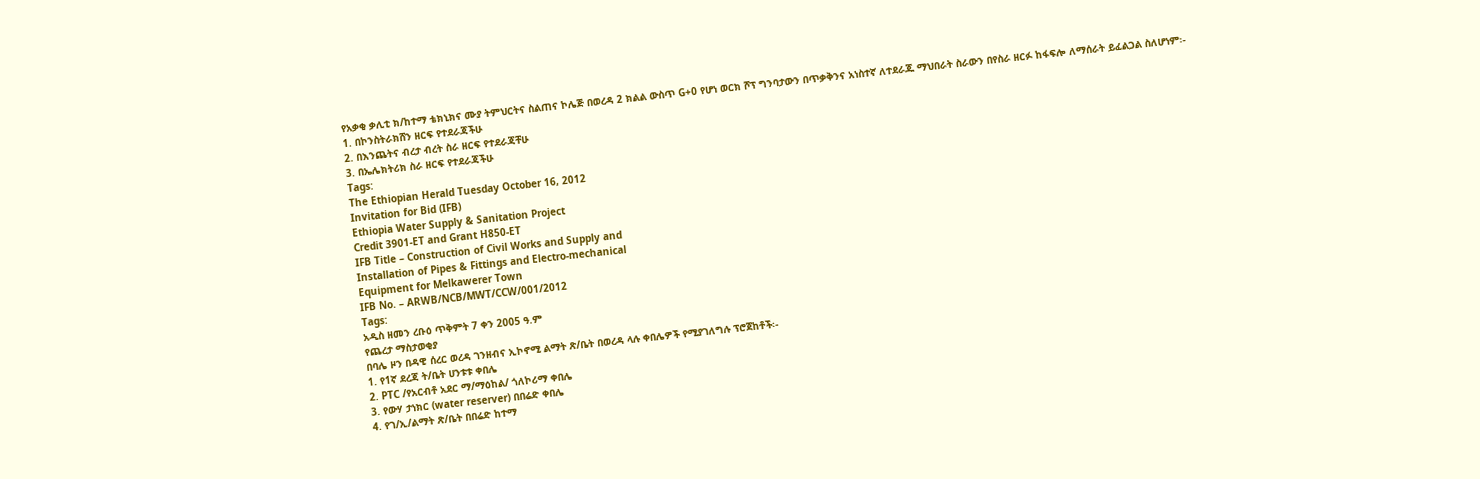የአቃቂ ቃሊቲ ክ/ከተማ ቴክኒክና ሙያ ትምህርትና ስልጠና ኮሌጅ በወረዳ 2 ክልል ውስጥ G+0 የሆነ ወርክ ሾፕ ግንባታውን በጥቃቅንና አነስተኛ ለተደራጁ ማህበራት ስራውን በየስራ ዘርፉ ከፋፍሎ ለማሰራት ይፈልጋል ስለሆነም፡-
1. በኮንስትራክሸን ዘርፍ የተደራጃችሁ
2. በእንጨትና ብረታ ብረት ስራ ዘርፍ የተደራጃቸሁ
3. በኤሌክትሪክ ስራ ዘርፍ የተደራጃችሁ
Tags:
The Ethiopian Herald Tuesday October 16, 2012
Invitation for Bid (IFB)
Ethiopia Water Supply & Sanitation Project
Credit 3901-ET and Grant H850-ET
IFB Title – Construction of Civil Works and Supply and
Installation of Pipes & Fittings and Electro-mechanical
Equipment for Melkawerer Town
IFB No. – ARWB/NCB/MWT/CCW/001/2012
Tags:
አዲስ ዘመን ረቡዕ ጥቅምት 7 ቀን 2005 ዓ.ም
የጨረታ ማስታወቂያ
በባሌ ዞን በዳዊ ሰረር ወረዳ ገንዘብና ኢኮኖሚ ልማት ጽ/ቤት በወረዳ ላሉ ቀበሌዎች የሚያገለግሉ ፕሮጀከቶች፡-
1. የ1ኛ ደረጃ ት/ቤት ሀንቱቱ ቀበሌ
2. PTC /የአርብቶ አደር ማ/ማዕከል/ ጎለኮሪማ ቀበሌ
3. የውሃ ታነክር (water reserver) በበሬድ ቀበሌ
4. የገ/ኢ/ልማት ጽ/ቤት በበሬድ ከተማ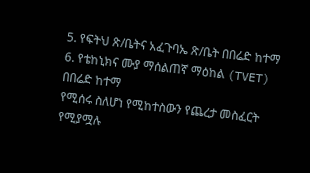5. የፍትህ ጽ/ቤትና አፈጉባኤ ጽ/ቤት በበሬድ ከተማ
6. የቴከኒክና ሙያ ማሰልጠኛ ማዕከል (TVET) በበሬድ ከተማ
የሚሰሩ ስለሆነ የሚከተስውን የጨረታ መስፈርት የሚያሟሉ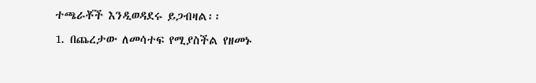ተጫራቾች እንዲወዳደሩ ይጋብዛል፡፡
1. በጨረታው ለመሳተፍ የሚያስችል የዘመኑ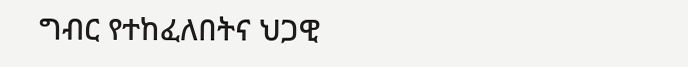ግብር የተከፈለበትና ህጋዊ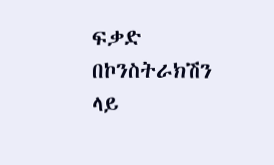ፍቃድ በኮንስትራክሽን ላይ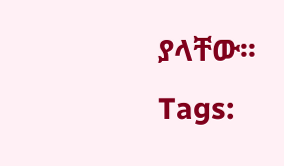ያላቸው፡፡
Tags: